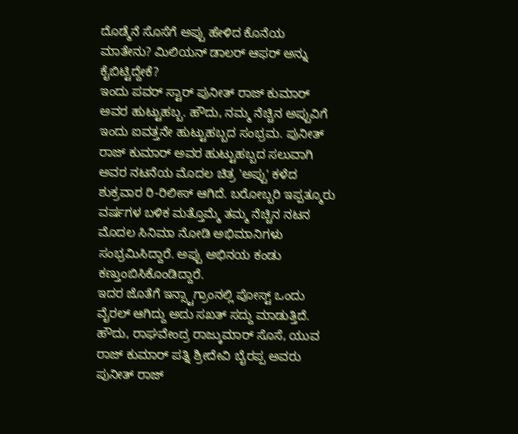ದೊಡ್ಮೆನೆ ಸೊಸೆಗೆ ಅಪ್ಪು ಹೇಳಿದ ಕೊನೆಯ ಮಾತೇನು? ಮಿಲಿಯನ್ ಡಾಲರ್ ಆಫರ್ ಅನ್ನು ಕೈಬಿಟ್ಟಿದ್ದೇಕೆ?
ಇಂದು ಪವರ್ ಸ್ಟಾರ್ ಪುನೀತ್ ರಾಜ್ ಕುಮಾರ್ ಅವರ ಹುಟ್ಟುಹಬ್ಬ. ಹೌದು, ನಮ್ಮ ನೆಚ್ಚಿನ ಅಪ್ಪುವಿಗೆ ಇಂದು ಐವತ್ತನೇ ಹುಟ್ಟುಹಬ್ಬದ ಸಂಭ್ರಮ. ಪುನೀತ್ ರಾಜ್ ಕುಮಾರ್ ಅವರ ಹುಟ್ಟುಹಬ್ಬದ ಸಲುವಾಗಿ ಅವರ ನಟನೆಯ ಮೊದಲ ಚಿತ್ರ 'ಅಪ್ಪು' ಕಳೆದ ಶುಕ್ರವಾರ ರಿ-ರಿಲೀಸ್ ಆಗಿದೆ. ಬರೋಬ್ಬರಿ ಇಪ್ಪತ್ಮೂರು ವರ್ಷಗಳ ಬಳಿಕ ಮತ್ತೊಮ್ಮೆ ತಮ್ಮ ನೆಚ್ಚಿನ ನಟನ ಮೊದಲ ಸಿನಿಮಾ ನೋಡಿ ಅಭಿಮಾನಿಗಳು ಸಂಭ್ರಮಿಸಿದ್ದಾರೆ. ಅಪ್ಪು ಅಭಿನಯ ಕಂಡು ಕಣ್ತುಂಬಿಸಿಕೊಂಡಿದ್ದಾರೆ.
ಇದರ ಜೊತೆಗೆ ಇನ್ಸ್ಟಾಗ್ರಾಂನಲ್ಲಿ ಪೋಸ್ಟ್ ಒಂದು ವೈರಲ್ ಆಗಿದ್ದು ಅದು ಸಖತ್ ಸದ್ದು ಮಾಡುತ್ತಿದೆ. ಹೌದು, ರಾಘವೇಂದ್ರ ರಾಜ್ಕುಮಾರ್ ಸೊಸೆ, ಯುವ ರಾಜ್ ಕುಮಾರ್ ಪತ್ನಿ ಶ್ರೀದೇವಿ ಬೈರಪ್ಪ ಅವರು ಪುನೀತ್ ರಾಜ್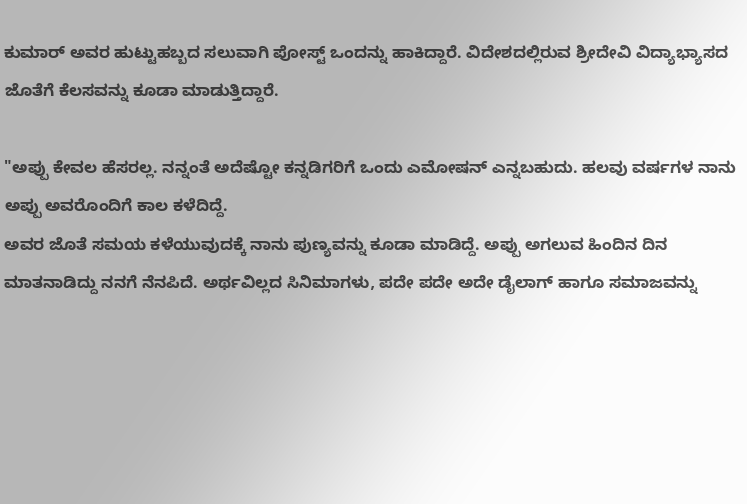ಕುಮಾರ್ ಅವರ ಹುಟ್ಟುಹಬ್ಬದ ಸಲುವಾಗಿ ಪೋಸ್ಟ್ ಒಂದನ್ನು ಹಾಕಿದ್ದಾರೆ. ವಿದೇಶದಲ್ಲಿರುವ ಶ್ರೀದೇವಿ ವಿದ್ಯಾಭ್ಯಾಸದ ಜೊತೆಗೆ ಕೆಲಸವನ್ನು ಕೂಡಾ ಮಾಡುತ್ತಿದ್ದಾರೆ.

"ಅಪ್ಪು ಕೇವಲ ಹೆಸರಲ್ಲ. ನನ್ನಂತೆ ಅದೆಷ್ಟೋ ಕನ್ನಡಿಗರಿಗೆ ಒಂದು ಎಮೋಷನ್ ಎನ್ನಬಹುದು. ಹಲವು ವರ್ಷಗಳ ನಾನು ಅಪ್ಪು ಅವರೊಂದಿಗೆ ಕಾಲ ಕಳೆದಿದ್ದೆ.
ಅವರ ಜೊತೆ ಸಮಯ ಕಳೆಯುವುದಕ್ಕೆ ನಾನು ಪುಣ್ಯವನ್ನು ಕೂಡಾ ಮಾಡಿದ್ದೆ. ಅಪ್ಪು ಅಗಲುವ ಹಿಂದಿನ ದಿನ ಮಾತನಾಡಿದ್ದು ನನಗೆ ನೆನಪಿದೆ. ಅರ್ಥವಿಲ್ಲದ ಸಿನಿಮಾಗಳು, ಪದೇ ಪದೇ ಅದೇ ಡೈಲಾಗ್ ಹಾಗೂ ಸಮಾಜವನ್ನು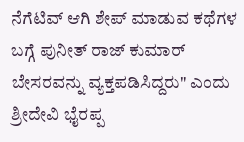ನೆಗೆಟಿವ್ ಆಗಿ ಶೇಪ್ ಮಾಡುವ ಕಥೆಗಳ ಬಗ್ಗೆ ಪುನೀತ್ ರಾಜ್ ಕುಮಾರ್ ಬೇಸರವನ್ನು ವ್ಯಕ್ತಪಡಿಸಿದ್ದರು" ಎಂದು ಶ್ರೀದೇವಿ ಭೈರಪ್ಪ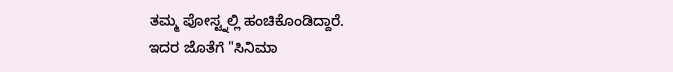ತಮ್ಮ ಪೋಸ್ಟ್ನಲ್ಲಿ ಹಂಚಿಕೊಂಡಿದ್ದಾರೆ.
ಇದರ ಜೊತೆಗೆ "ಸಿನಿಮಾ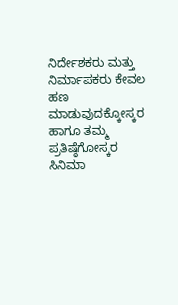ನಿರ್ದೇಶಕರು ಮತ್ತು ನಿರ್ಮಾಪಕರು ಕೇವಲ ಹಣ ಮಾಡುವುದಕ್ಕೋಸ್ಕರ ಹಾಗೂ ತಮ್ಮ ಪ್ರತಿಷ್ಠೆಗೋಸ್ಕರ ಸಿನಿಮಾ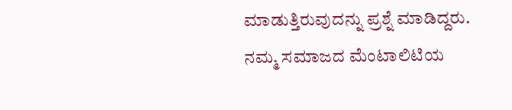ಮಾಡುತ್ತಿರುವುದನ್ನು ಪ್ರಶ್ನೆ ಮಾಡಿದ್ದರು. ನಮ್ಮ ಸಮಾಜದ ಮೆಂಟಾಲಿಟಿಯ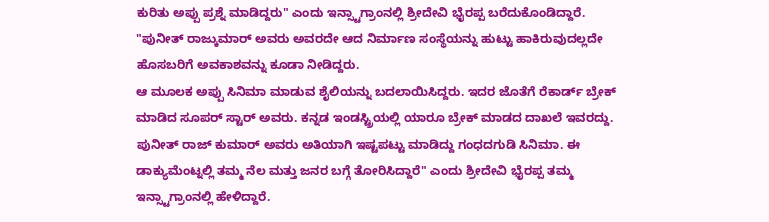ಕುರಿತು ಅಪ್ಪು ಪ್ರಶ್ನೆ ಮಾಡಿದ್ದರು" ಎಂದು ಇನ್ಸ್ಟಾಗ್ರಾಂನಲ್ಲಿ ಶ್ರೀದೇವಿ ಭೈರಪ್ಪ ಬರೆದುಕೊಂಡಿದ್ದಾರೆ.
"ಪುನೀತ್ ರಾಜ್ಕುಮಾರ್ ಅವರು ಅವರದೇ ಆದ ನಿರ್ಮಾಣ ಸಂಸ್ಥೆಯನ್ನು ಹುಟ್ಟು ಹಾಕಿರುವುದಲ್ಲದೇ ಹೊಸಬರಿಗೆ ಅವಕಾಶವನ್ನು ಕೂಡಾ ನೀಡಿದ್ದರು.
ಆ ಮೂಲಕ ಅಪ್ಪು ಸಿನಿಮಾ ಮಾಡುವ ಶೈಲಿಯನ್ನು ಬದಲಾಯಿಸಿದ್ದರು. ಇದರ ಜೊತೆಗೆ ರೆಕಾರ್ಡ್ ಬ್ರೇಕ್ ಮಾಡಿದ ಸೂಪರ್ ಸ್ಟಾರ್ ಅವರು. ಕನ್ನಡ ಇಂಡಸ್ಟ್ರಿಯಲ್ಲಿ ಯಾರೂ ಬ್ರೇಕ್ ಮಾಡದ ದಾಖಲೆ ಇವರದ್ದು. ಪುನೀತ್ ರಾಜ್ ಕುಮಾರ್ ಅವರು ಅತಿಯಾಗಿ ಇಷ್ಟಪಟ್ಟು ಮಾಡಿದ್ದು ಗಂಧದಗುಡಿ ಸಿನಿಮಾ. ಈ ಡಾಕ್ಯುಮೆಂಟ್ನಲ್ಲಿ ತಮ್ಮ ನೆಲ ಮತ್ತು ಜನರ ಬಗ್ಗೆ ತೋರಿಸಿದ್ದಾರೆ" ಎಂದು ಶ್ರೀದೇವಿ ಭೈರಪ್ಪ ತಮ್ಮ ಇನ್ಸ್ಟಾಗ್ರಾಂನಲ್ಲಿ ಹೇಳಿದ್ದಾರೆ.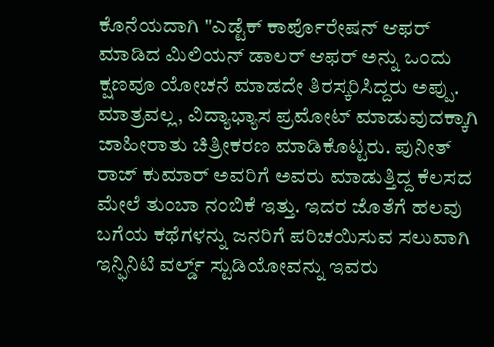ಕೊನೆಯದಾಗಿ "ಎಡ್ಟೆಕ್ ಕಾರ್ಪೊರೇಷನ್ ಆಫರ್ ಮಾಡಿದ ಮಿಲಿಯನ್ ಡಾಲರ್ ಆಫರ್ ಅನ್ನು ಒಂದು ಕ್ಷಣವೂ ಯೋಚನೆ ಮಾಡದೇ ತಿರಸ್ಕರಿಸಿದ್ದರು ಅಪ್ಪು. ಮಾತ್ರವಲ್ಲ, ವಿದ್ಯಾಭ್ಯಾಸ ಪ್ರಮೋಟ್ ಮಾಡುವುದಕ್ಕಾಗಿ ಜಾಹೀರಾತು ಚಿತ್ರೀಕರಣ ಮಾಡಿಕೊಟ್ಟರು. ಪುನೀತ್ ರಾಜ್ ಕುಮಾರ್ ಅವರಿಗೆ ಅವರು ಮಾಡುತ್ತಿದ್ದ ಕೆಲಸದ ಮೇಲೆ ತುಂಬಾ ನಂಬಿಕೆ ಇತ್ತು. ಇದರ ಜೊತೆಗೆ ಹಲವು ಬಗೆಯ ಕಥೆಗಳನ್ನು ಜನರಿಗೆ ಪರಿಚಯಿಸುವ ಸಲುವಾಗಿ ಇನ್ಫಿನಿಟಿ ವರ್ಲ್ಡ್ ಸ್ಟುಡಿಯೋವನ್ನು ಇವರು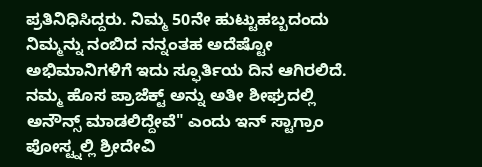ಪ್ರತಿನಿಧಿಸಿದ್ದರು. ನಿಮ್ಮ 50ನೇ ಹುಟ್ಟುಹಬ್ಬದಂದು ನಿಮ್ಮನ್ನು ನಂಬಿದ ನನ್ನಂತಹ ಅದೆಷ್ಟೋ ಅಭಿಮಾನಿಗಳಿಗೆ ಇದು ಸ್ಫೂರ್ತಿಯ ದಿನ ಆಗಿರಲಿದೆ. ನಮ್ಮ ಹೊಸ ಪ್ರಾಜೆಕ್ಟ್ ಅನ್ನು ಅತೀ ಶೀಘ್ರದಲ್ಲಿ ಅನೌನ್ಸ್ ಮಾಡಲಿದ್ದೇವೆ" ಎಂದು ಇನ್ ಸ್ಟಾಗ್ರಾಂ ಪೋಸ್ಟ್ನಲ್ಲಿ ಶ್ರೀದೇವಿ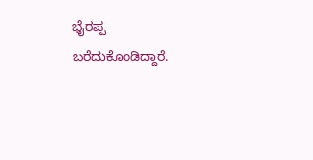ಭೈರಪ್ಪ ಬರೆದುಕೊಂಡಿದ್ದಾರೆ.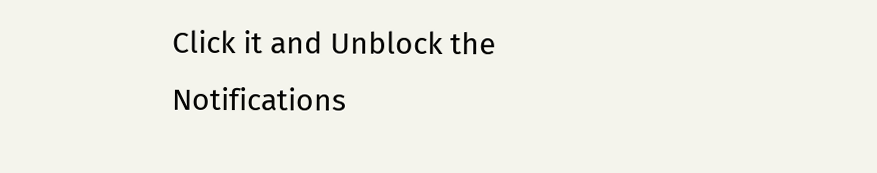Click it and Unblock the Notifications